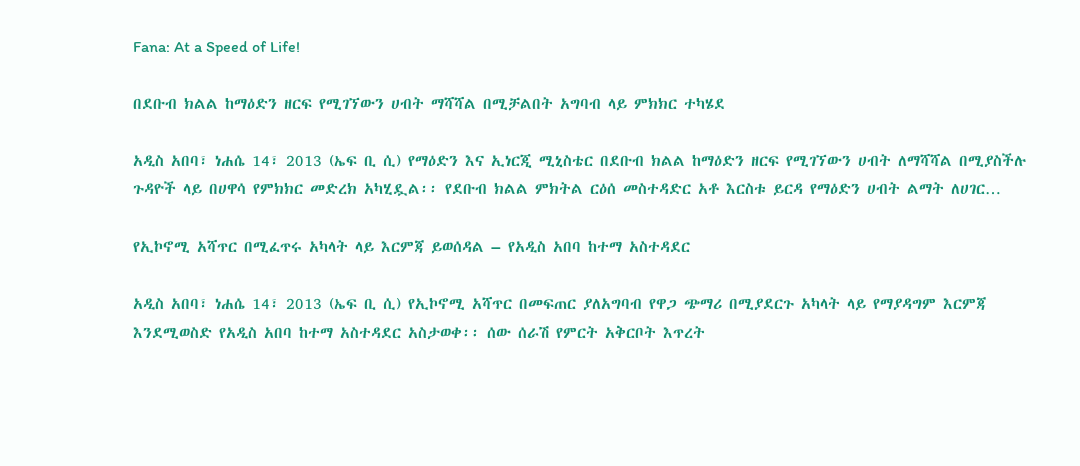Fana: At a Speed of Life!

በደቡብ ክልል ከማዕድን ዘርፍ የሚገኘውን ሀብት ማሻሻል በሚቻልበት አግባብ ላይ ምክክር ተካሄደ

አዲስ አበባ፣ ነሐሴ 14፣ 2013 (ኤፍ ቢ ሲ) የማዕድን እና ኢነርጂ ሚኒስቴር በደቡብ ክልል ከማዕድን ዘርፍ የሚገኘውን ሀብት ለማሻሻል በሚያስችሉ ጉዳዮች ላይ በሀዋሳ የምክክር መድረክ አካሂዷል፡፡ የደቡብ ክልል ምክትል ርዕሰ መስተዳድር አቶ እርስቱ ይርዳ የማዕድን ሀብት ልማት ለሀገር…

የኢኮኖሚ አሻጥር በሚፈጥሩ አካላት ላይ እርምጃ ይወሰዳል – የአዲስ አበባ ከተማ አስተዳደር

አዲስ አበባ፣ ነሐሴ 14፣ 2013 (ኤፍ ቢ ሲ) የኢኮኖሚ አሻጥር በመፍጠር ያለአግባብ የዋጋ ጭማሪ በሚያደርጉ አካላት ላይ የማያዳግም እርምጃ እንደሚወስድ የአዲስ አበባ ከተማ አስተዳደር አስታወቀ፡፡ ሰው ሰራሽ የምርት አቅርቦት እጥረት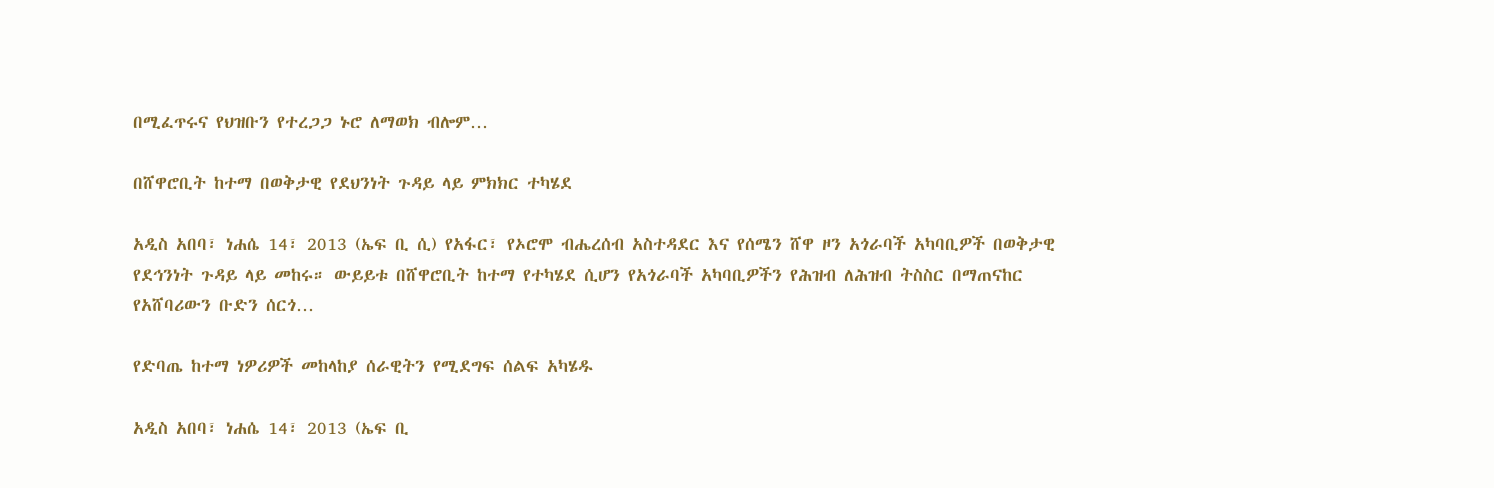በሚፈጥሩና የህዝቡን የተረጋጋ ኑሮ ለማወክ ብሎም…

በሸዋሮቢት ከተማ በወቅታዊ የደህንነት ጉዳይ ላይ ምክክር ተካሄደ

አዲስ አበባ፣ ነሐሴ 14፣ 2013 (ኤፍ ቢ ሲ) የአፋር፣ የኦሮሞ ብሔረሰብ አስተዳደር እና የሰሜን ሸዋ ዞን አጎራባች አካባቢዎች በወቅታዊ የደኅንነት ጉዳይ ላይ መከሩ። ውይይቱ በሸዋሮቢት ከተማ የተካሄደ ሲሆን የአጎራባች አካባቢዎችን የሕዝብ ለሕዝብ ትስስር በማጠናከር የአሸባሪውን ቡድን ሰርጎ…

የድባጤ ከተማ ነዎሪዎች መከላከያ ሰራዊትን የሚደግፍ ሰልፍ አካሄዱ

አዲስ አበባ፣ ነሐሴ 14፣ 2013 (ኤፍ ቢ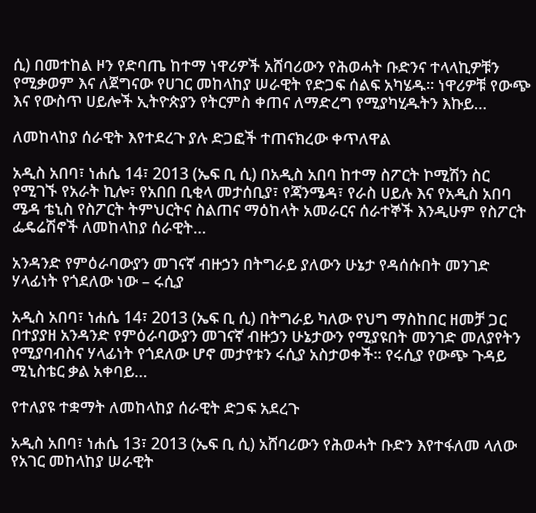ሲ) በመተከል ዞን የድባጤ ከተማ ነዋሪዎች አሸባሪውን የሕወሓት ቡድንና ተላላኪዎቹን የሚቃወም እና ለጀግናው የሀገር መከላከያ ሠራዊት የድጋፍ ሰልፍ አካሄዱ። ነዋሪዎቹ የውጭ እና የውስጥ ሀይሎች ኢትዮጵያን የትርምስ ቀጠና ለማድረግ የሚያካሂዱትን እኩይ…

ለመከላከያ ሰራዊት እየተደረጉ ያሉ ድጋፎች ተጠናክረው ቀጥለዋል

አዲስ አበባ፣ ነሐሴ 14፣ 2013 (ኤፍ ቢ ሲ) በአዲስ አበባ ከተማ ስፖርት ኮሚሽን ስር የሚገኙ የአራት ኪሎ፣ የአበበ ቢቂላ መታሰቢያ፣ የጃንሜዳ፣ የራስ ሀይሉ እና የአዲስ አበባ ሜዳ ቴኒስ የስፖርት ትምህርትና ስልጠና ማዕከላት አመራርና ሰራተኞች እንዲሁም የስፖርት ፌዴሬሽኖች ለመከላከያ ሰራዊት…

አንዳንድ የምዕራባውያን መገናኛ ብዙኃን በትግራይ ያለውን ሁኔታ የዳሰሱበት መንገድ ሃላፊነት የጎደለው ነው – ሩሲያ

አዲስ አበባ፣ ነሐሴ 14፣ 2013 (ኤፍ ቢ ሲ) በትግራይ ካለው የህግ ማስከበር ዘመቻ ጋር በተያያዘ አንዳንድ የምዕራባውያን መገናኛ ብዙኃን ሁኔታውን የሚያዩበት መንገድ መለያየትን የሚያባብስና ሃላፊነት የጎደለው ሆኖ መታየቱን ሩሲያ አስታወቀች። የሩሲያ የውጭ ጉዳይ ሚኒስቴር ቃል አቀባይ…

የተለያዩ ተቋማት ለመከላከያ ሰራዊት ድጋፍ አደረጉ

አዲስ አበባ፣ ነሐሴ 13፣ 2013 (ኤፍ ቢ ሲ) አሸባሪውን የሕወሓት ቡድን እየተፋለመ ላለው የአገር መከላከያ ሠራዊት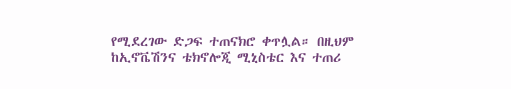የሚደረገው ድጋፍ ተጠናክሮ ቀጥሏል። በዚህም ከኢኖቬሽንና ቴክኖሎጂ ሚኒስቴር እና ተጠሪ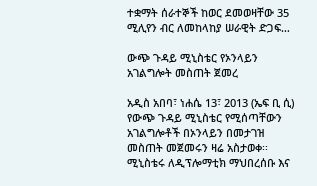ተቋማት ሰራተኞች ከወር ደመወዛቸው 35 ሚሊየን ብር ለመከላከያ ሠራዊት ድጋፍ…

ውጭ ጉዳይ ሚኒስቴር የኦንላይን አገልግሎት መስጠት ጀመረ

አዲስ አበባ፣ ነሐሴ 13፣ 2013 (ኤፍ ቢ ሲ) የውጭ ጉዳይ ሚኒስቴር የሚሰጣቸውን አገልግሎቶች በኦንላይን በመታገዝ መስጠት መጀመሩን ዛሬ አስታወቀ፡፡ ሚኒስቴሩ ለዲፕሎማቲክ ማህበረሰቡ እና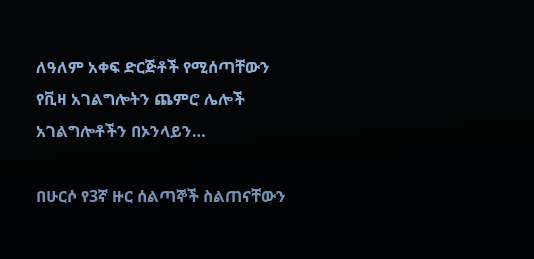ለዓለም አቀፍ ድርጅቶች የሚሰጣቸውን የቪዛ አገልግሎትን ጨምሮ ሌሎች አገልግሎቶችን በኦንላይን…

በሁርሶ የ3ኛ ዙር ሰልጣኞች ስልጠናቸውን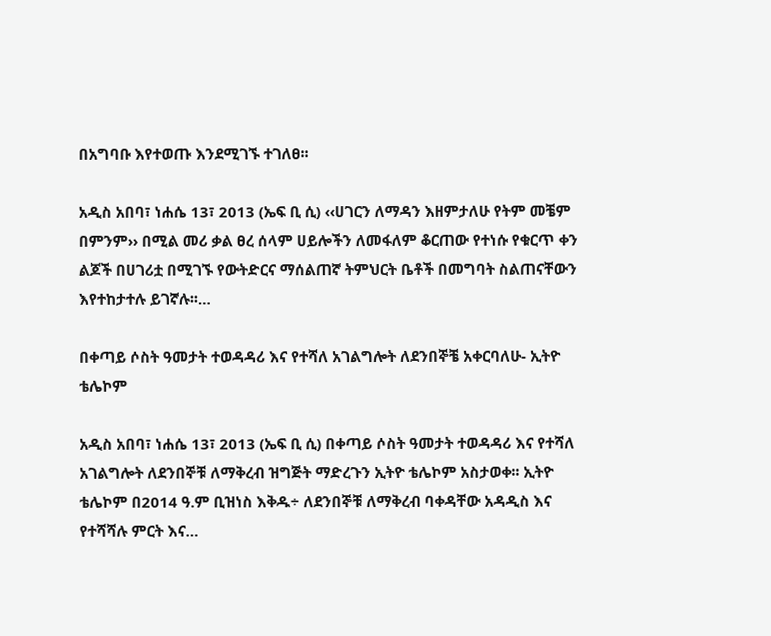በአግባቡ እየተወጡ እንደሚገኙ ተገለፀ፡፡

አዲስ አበባ፣ ነሐሴ 13፣ 2013 (ኤፍ ቢ ሲ) ‹‹ሀገርን ለማዳን እዘምታለሁ የትም መቼም በምንም›› በሚል መሪ ቃል ፀረ ሰላም ሀይሎችን ለመፋለም ቆርጠው የተነሱ የቁርጥ ቀን ልጆች በሀገሪቷ በሚገኙ የውትድርና ማሰልጠኛ ትምህርት ቤቶች በመግባት ስልጠናቸውን እየተከታተሉ ይገኛሉ፡፡…

በቀጣይ ሶስት ዓመታት ተወዳዳሪ እና የተሻለ አገልግሎት ለደንበኞቼ አቀርባለሁ- ኢትዮ ቴሌኮም

አዲስ አበባ፣ ነሐሴ 13፣ 2013 (ኤፍ ቢ ሲ) በቀጣይ ሶስት ዓመታት ተወዳዳሪ እና የተሻለ አገልግሎት ለደንበኞቹ ለማቅረብ ዝግጅት ማድረጉን ኢትዮ ቴሌኮም አስታወቀ፡፡ ኢትዮ ቴሌኮም በ2014 ዓ.ም ቢዝነስ እቅዱ÷ ለደንበኞቹ ለማቅረብ ባቀዳቸው አዳዲስ እና የተሻሻሉ ምርት እና…